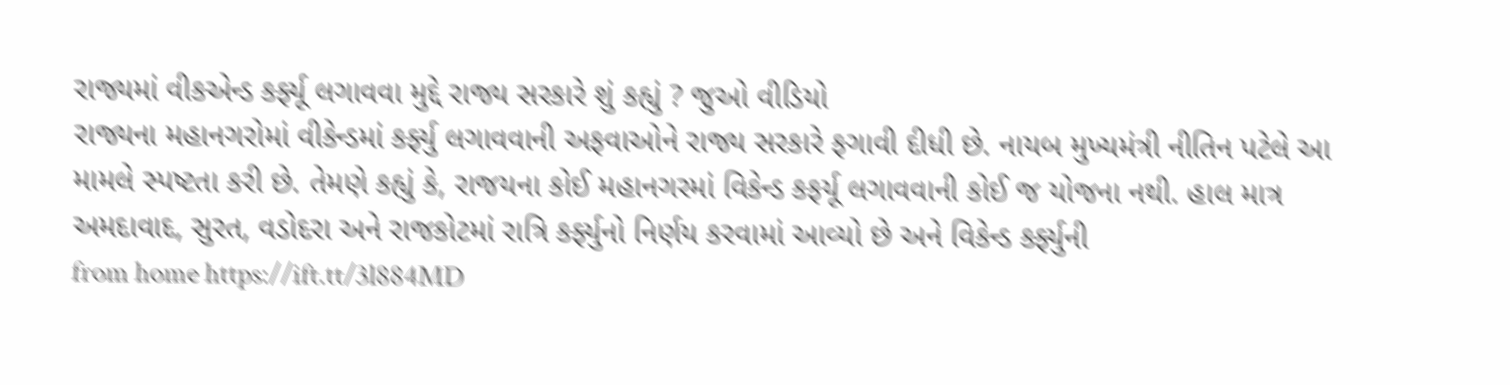રાજ્યમાં વીકએન્ડ કર્ફ્યૂ લગાવવા મુદ્દે રાજ્ય સરકારે શું કહ્યું ? જુઓ વીડિયો
રાજ્યના મહાનગરોમાં વીકેન્ડમાં કર્ફ્યુ લગાવવાની અફવાઓને રાજ્ય સરકારે ફગાવી દીધી છે. નાયબ મુખ્યમંત્રી નીતિન પટેલે આ મામલે સ્પષ્ટતા કરી છે. તેમણે કહ્યું કે, રાજયના કોઈ મહાનગરમાં વિકેન્ડ કફર્યૂ લગાવવાની કોઈ જ યોજના નથી. હાલ માત્ર અમદાવાદ, સુરત, વડોદરા અને રાજકોટમાં રાત્રિ કર્ફ્યુનો નિર્ણય કરવામાં આવ્યો છે અને વિકેન્ડ કર્ફ્યુની
from home https://ift.tt/3l884MD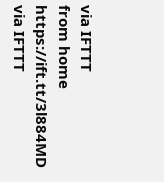via IFTTT
from home https://ift.tt/3l884MD
via IFTTT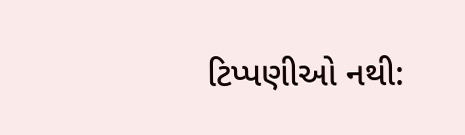ટિપ્પણીઓ નથી: